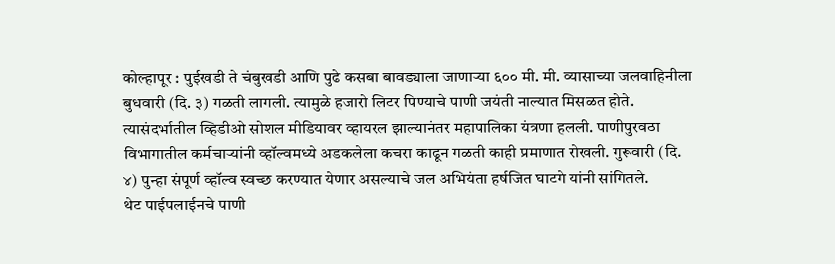कोल्हापूर : पुईखडी ते चंबुखडी आणि पुढे कसबा बावड्याला जाणाऱ्या ६०० मी. मी. व्यासाच्या जलवाहिनीला बुधवारी (दि. ३) गळती लागली. त्यामुळे हजारो लिटर पिण्याचे पाणी जयंती नाल्यात मिसळत होते. त्यासंदर्भातील व्हिडीओ सोशल मीडियावर व्हायरल झाल्यानंतर महापालिका यंत्रणा हलली. पाणीपुरवठा विभागातील कर्मचाऱ्यांनी व्हॉल्वमध्ये अडकलेला कचरा काढून गळती काही प्रमाणात रोखली. गुरूवारी (दि. ४) पुन्हा संपूर्ण व्हॉल्व स्वच्छ करण्यात येणार असल्याचे जल अभियंता हर्षजित घाटगे यांनी सांगितले.
थेट पाईपलाईनचे पाणी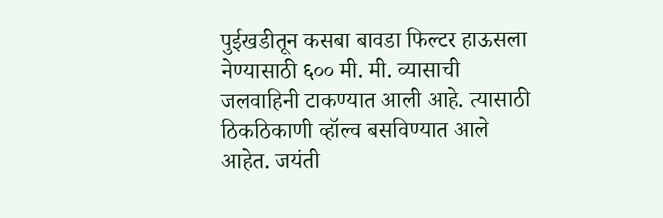पुईखडीतून कसबा बावडा फिल्टर हाऊसला नेण्यासाठी ६०० मी. मी. व्यासाची जलवाहिनी टाकण्यात आली आहे. त्यासाठी ठिकठिकाणी व्हॉल्व बसविण्यात आले आहेत. जयंती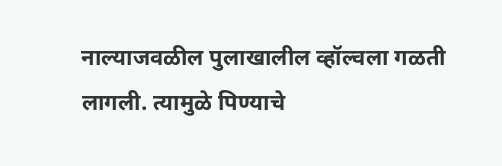नाल्याजवळील पुलाखालील व्हॉल्वला गळती लागली. त्यामुळे पिण्याचे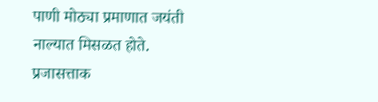पाणी मोठ्या प्रमाणात जयंती नाल्यात मिसळत होते. प्रजासत्ताक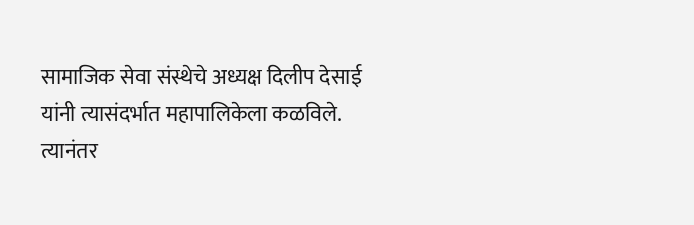सामाजिक सेवा संस्थेचे अध्यक्ष दिलीप देसाई यांनी त्यासंदर्भात महापालिकेला कळविले. त्यानंतर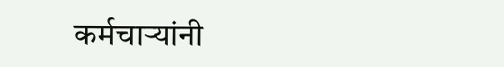कर्मचाऱ्यांनी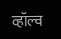व्हॉल्व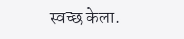स्वच्छ केला.